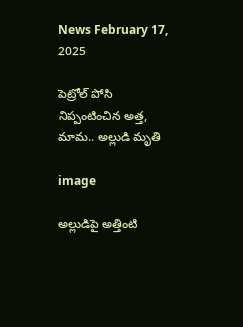News February 17, 2025

పెట్రోల్ పోసి నిప్పంటించిన అత్త, మామ.. అల్లుడి మృతి

image

అల్లుడిపై అత్తింటి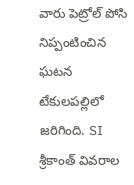వారు పెట్రోల్ పోసి నిప్పంటించిన ఘటన టేకులపల్లిలో జరిగింది. SI శ్రీకాంత్ వివరాల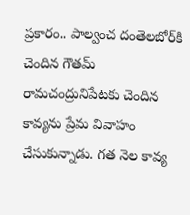ప్రకారం.. పాల్వంచ దంతెలబోర్‌కి చెందిన గౌతమ్ రామచంద్రునిపేటకు చెందిన కావ్యను ప్రేమ వివాహం చేసుకున్నాడు. గత నెల కావ్య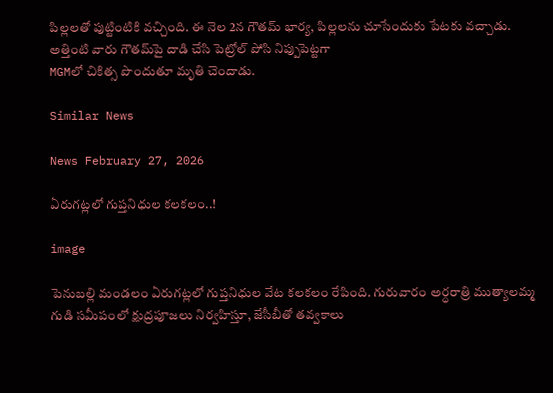పిల్లలతో పుట్టింటికి వచ్చింది. ఈ నెల 2న గౌతమ్ భార్య, పిల్లలను చూసేందుకు పేటకు వచ్చాడు. అత్తింటి వారు గౌతమ్‌‌పై దాడి చేసి పెట్రోల్ పోసి నిప్పుపెట్టగా
MGMలో చికిత్స పొందుతూ మృతి చెందాడు.

Similar News

News February 27, 2026

ఏరుగట్లలో గుప్తనిధుల కలకలం..!

image

పెనుబల్లి మండలం ఏరుగట్లలో గుప్తనిధుల వేట కలకలం రేపింది. గురువారం అర్ధరాత్రి ముత్యాలమ్మ గుడి సమీపంలో క్షుద్రపూజలు నిర్వహిస్తూ, జేసీబీతో తవ్వకాలు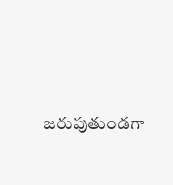జరుపుతుండగా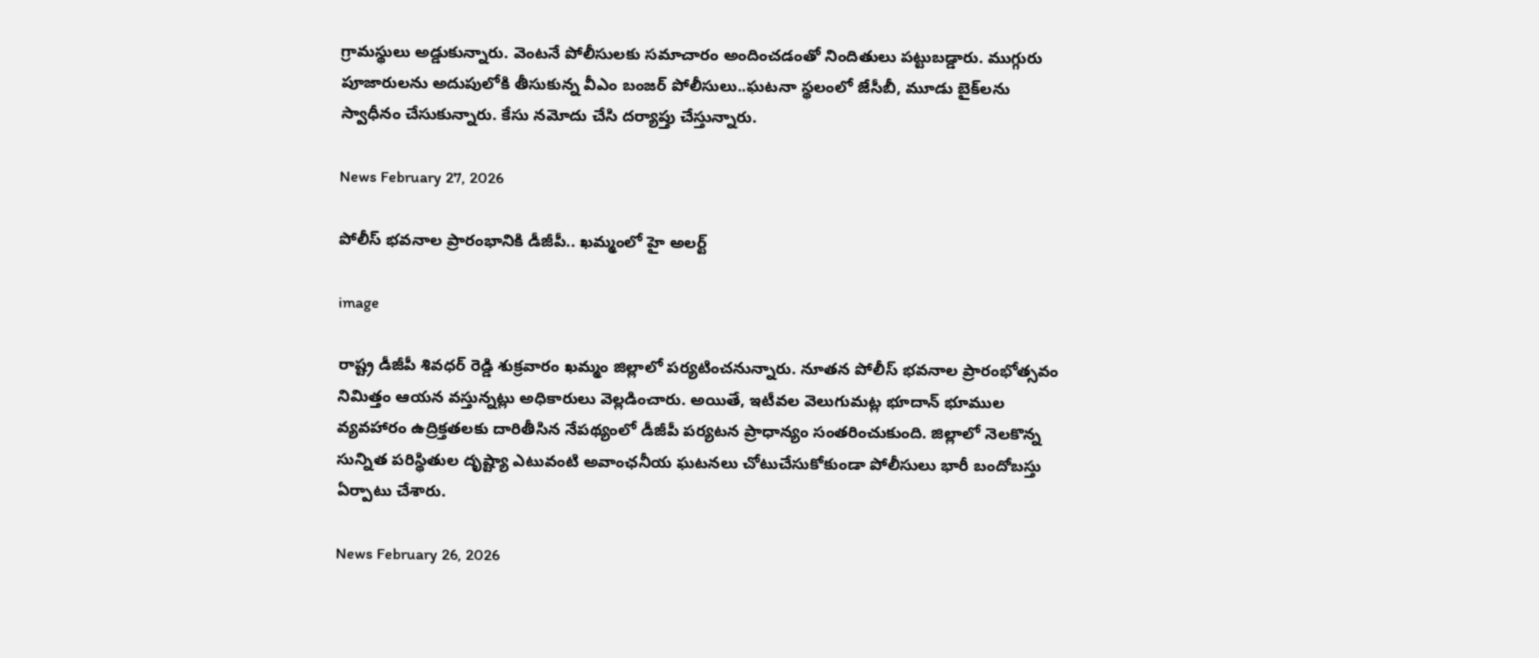గ్రామస్థులు అడ్డుకున్నారు. వెంటనే పోలీసులకు సమాచారం అందించడంతో నిందితులు పట్టుబడ్డారు. ముగ్గురు పూజారులను అదుపులోకి తీసుకున్న వీఎం బంజర్ పోలీసులు..ఘటనా స్థలంలో జేసీబీ, మూడు బైక్‌లను స్వాధీనం చేసుకున్నారు. కేసు నమోదు చేసి దర్యాప్తు చేస్తున్నారు.

News February 27, 2026

పోలీస్ భవనాల ప్రారంభానికి డీజీపీ.. ఖమ్మంలో హై అలర్ట్

image

రాష్ట్ర డీజీపీ శివధర్‌ రెడ్డి శుక్రవారం ఖమ్మం జిల్లాలో పర్యటించనున్నారు. నూతన పోలీస్‌ భవనాల ప్రారంభోత్సవం నిమిత్తం ఆయన వస్తున్నట్లు అధికారులు వెల్లడించారు. అయితే, ఇటీవల వెలుగుమట్ల భూదాన్ భూముల వ్యవహారం ఉద్రిక్తతలకు దారితీసిన నేపథ్యంలో డీజీపీ పర్యటన ప్రాధాన్యం సంతరించుకుంది. జిల్లాలో నెలకొన్న సున్నిత పరిస్థితుల దృష్ట్యా ఎటువంటి అవాంఛనీయ ఘటనలు చోటుచేసుకోకుండా పోలీసులు భారీ బందోబస్తు ఏర్పాటు చేశారు.

News February 26, 2026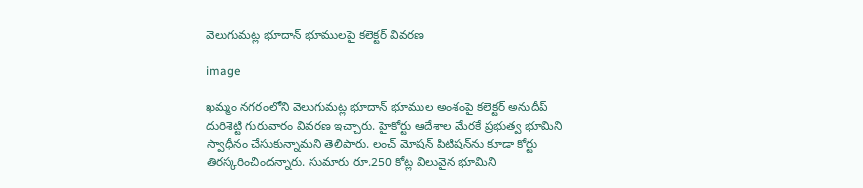వెలుగుమట్ల భూదాన్ భూములపై కలెక్టర్ వివరణ

image

ఖమ్మం నగరంలోని వెలుగుమట్ల భూదాన్ భూముల అంశంపై కలెక్టర్ అనుదీప్ దురిశెట్టి గురువారం వివరణ ఇచ్చారు. హైకోర్టు ఆదేశాల మేరకే ప్రభుత్వ భూమిని స్వాధీనం చేసుకున్నామని తెలిపారు. లంచ్ మోషన్ పిటిషన్‌ను కూడా కోర్టు తిరస్కరించిందన్నారు. సుమారు రూ.250 కోట్ల విలువైన భూమిని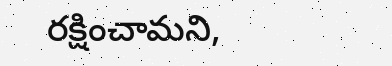రక్షించామని,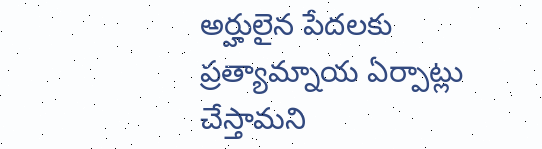అర్హులైన పేదలకు ప్రత్యామ్నాయ ఏర్పాట్లు చేస్తామని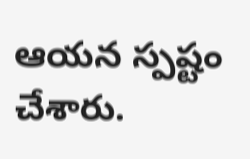ఆయన స్పష్టం చేశారు.